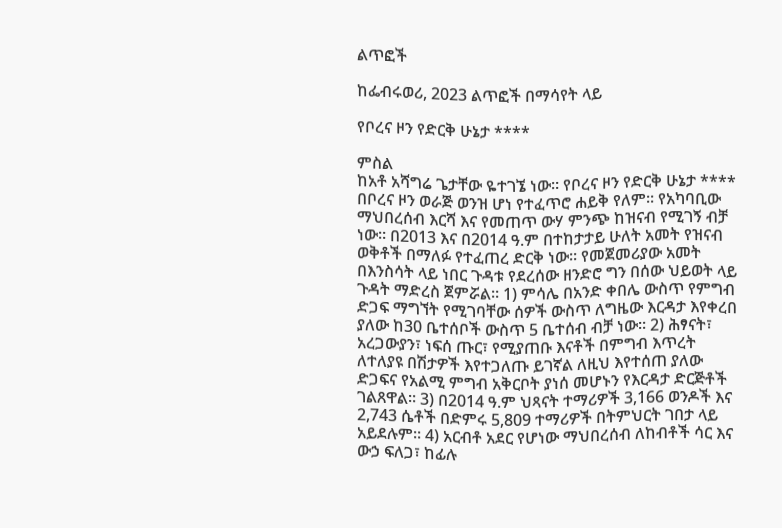ልጥፎች

ከፌብሩወሪ, 2023 ልጥፎች በማሳየት ላይ

የቦረና ዞን የድርቅ ሁኔታ ****

ምስል
ከአቶ አሻግሬ ጌታቸው ዬተገኜ ነው። የቦረና ዞን የድርቅ ሁኔታ ****   በቦረና ዞን ወራጅ ወንዝ ሆነ የተፈጥሮ ሐይቅ የለም፡፡ የአካባቢው ማህበረሰብ እርሻ እና የመጠጥ ውሃ ምንጭ ከዝናብ የሚገኝ ብቻ ነው። በ2013 እና በ2014 ዓ.ም በተከታታይ ሁለት አመት የዝናብ ወቅቶች በማለፉ የተፈጠረ ድርቅ ነው፡፡ የመጀመሪያው አመት በእንስሳት ላይ ነበር ጉዳቱ የደረሰው ዘንድሮ ግን በሰው ህይወት ላይ ጉዳት ማድረስ ጀምሯል። 1) ምሳሌ በአንድ ቀበሌ ውስጥ የምግብ ድጋፍ ማግኘት የሚገባቸው ሰዎች ውስጥ ለግዜው እርዳታ እየቀረበ ያለው ከ30 ቤተሰቦች ውስጥ 5 ቤተሰብ ብቻ ነው፡፡ 2) ሕፃናት፣ አረጋውያን፣ ነፍሰ ጡር፣ የሚያጠቡ እናቶች በምግብ እጥረት ለተለያዩ በሽታዎች እየተጋለጡ ይገኛል ለዚህ እየተሰጠ ያለው ድጋፍና የአልሚ ምግብ አቅርቦት ያነሰ መሆኑን የእርዳታ ድርጅቶች ገልጸዋል፡፡ 3) በ2014 ዓ.ም ህጻናት ተማሪዎች 3,166 ወንዶች እና 2,743 ሴቶች በድምሩ 5,809 ተማሪዎች በትምህርት ገበታ ላይ አይደሉም፡፡ 4) አርብቶ አደር የሆነው ማህበረሰብ ለከብቶች ሳር እና ውኃ ፍለጋ፣ ከፊሉ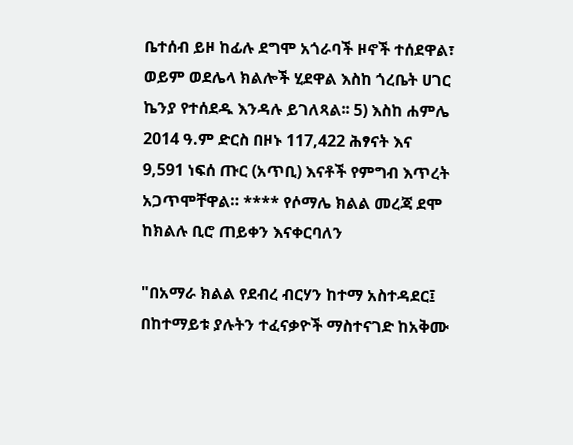ቤተሰብ ይዞ ከፊሉ ደግሞ አጎራባች ዞኖች ተሰደዋል፣ ወይም ወደሌላ ክልሎች ሂደዋል እስከ ጎረቤት ሀገር ኬንያ የተሰደዱ እንዳሉ ይገለጻል፡፡ 5) እስከ ሐምሌ 2014 ዓ.ም ድርስ በዞኑ 117,422 ሕፃናት እና 9,591 ነፍሰ ጡር (አጥቢ) እናቶች የምግብ እጥረት አጋጥሞቸዋል። **** የሶማሌ ክልል መረጃ ደሞ ከክልሉ ቢሮ ጠይቀን እናቀርባለን

"በአማራ ክልል የደብረ ብርሃን ከተማ አስተዳደር፤ በከተማይቱ ያሉትን ተፈናቃዮች ማስተናገድ ከአቅሙ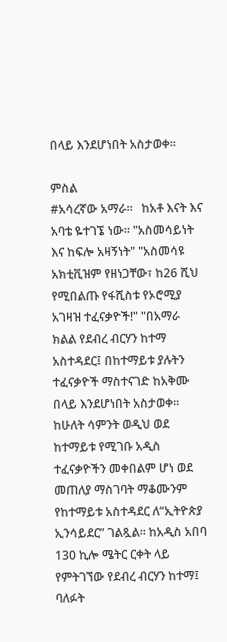በላይ እንደሆነበት አስታወቀ።

ምስል
#አሳረኛው አማራ።   ከአቶ እናት እና አባቴ ዬተገኜ ነው። "አስመሳይነት እና ከፍሎ አዛኝነት" "አስመሳዩ አክቲቪዝም የዘነጋቸው፣ ከ26 ሺህ የሚበልጡ የፋሺስቱ የኦሮሚያ አገዛዝ ተፈናቃዮች!" "በአማራ ክልል የደብረ ብርሃን ከተማ አስተዳደር፤ በከተማይቱ ያሉትን ተፈናቃዮች ማስተናገድ ከአቅሙ በላይ እንደሆነበት አስታወቀ። ከሁለት ሳምንት ወዲህ ወደ ከተማይቱ የሚገቡ አዲስ ተፈናቃዮችን መቀበልም ሆነ ወደ መጠለያ ማስገባት ማቆሙንም የከተማይቱ አስተዳደር ለ“ኢትዮጵያ ኢንሳይደር” ገልጿል። ከአዲስ አበባ 130 ኪሎ ሜትር ርቀት ላይ የምትገኘው የደብረ ብርሃን ከተማ፤ ባለፉት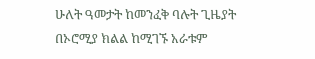ሁለት ዓመታት ከመንፈቅ ባሉት ጊዜያት በኦሮሚያ ክልል ከሚገኙ አራቱም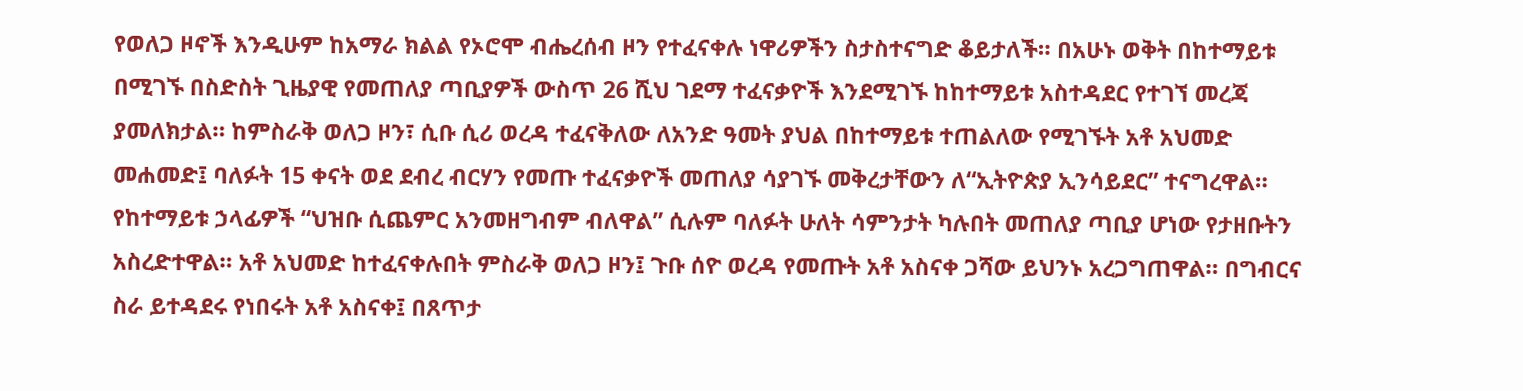የወለጋ ዞኖች እንዲሁም ከአማራ ክልል የኦሮሞ ብሔረሰብ ዞን የተፈናቀሉ ነዋሪዎችን ስታስተናግድ ቆይታለች። በአሁኑ ወቅት በከተማይቱ በሚገኙ በስድስት ጊዜያዊ የመጠለያ ጣቢያዎች ውስጥ 26 ሺህ ገደማ ተፈናቃዮች እንደሚገኙ ከከተማይቱ አስተዳደር የተገኘ መረጃ ያመለክታል። ከምስራቅ ወለጋ ዞን፣ ሲቡ ሲሪ ወረዳ ተፈናቅለው ለአንድ ዓመት ያህል በከተማይቱ ተጠልለው የሚገኙት አቶ አህመድ መሐመድ፤ ባለፉት 15 ቀናት ወደ ደብረ ብርሃን የመጡ ተፈናቃዮች መጠለያ ሳያገኙ መቅረታቸውን ለ“ኢትዮጵያ ኢንሳይደር” ተናግረዋል። የከተማይቱ ኃላፊዎች “ህዝቡ ሲጨምር አንመዘግብም ብለዋል” ሲሉም ባለፉት ሁለት ሳምንታት ካሉበት መጠለያ ጣቢያ ሆነው የታዘቡትን አስረድተዋል። አቶ አህመድ ከተፈናቀሉበት ምስራቅ ወለጋ ዞን፤ ጉቡ ሰዮ ወረዳ የመጡት አቶ አስናቀ ጋሻው ይህንኑ አረጋግጠዋል። በግብርና ስራ ይተዳደሩ የነበሩት አቶ አስናቀ፤ በጸጥታ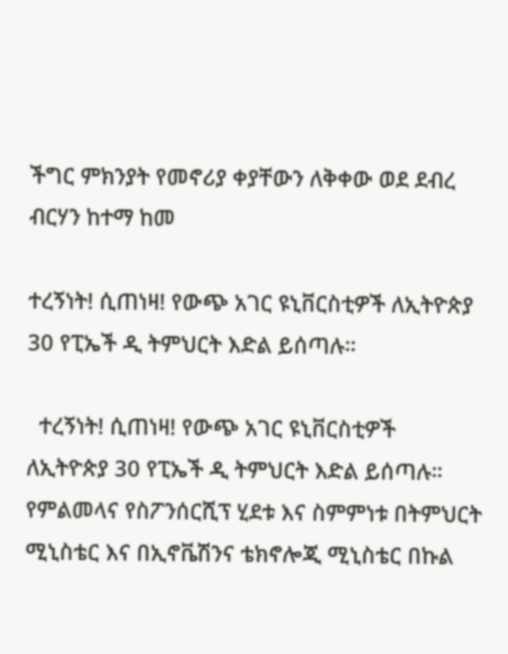ችግር ምክንያት የመኖሪያ ቀያቸውን ለቅቀው ወደ ደብረ ብርሃን ከተማ ከመ

ተረኝነት! ሲጠነዛ! የውጭ አገር ዩኒቨርስቲዎች ለኢትዮጵያ 30 የፒኤች ዲ ትምህርት እድል ይሰጣሉ።

  ተረኝነት! ሲጠነዛ! የውጭ አገር ዩኒቨርስቲዎች ለኢትዮጵያ 30 የፒኤች ዲ ትምህርት እድል ይሰጣሉ። የምልመላና የስፖንሰርሺፕ ሂደቱ እና ስምምነቱ በትምህርት ሚኒስቴር እና በኢኖቬሽንና ቴክኖሎጂ ሚኒስቴር በኩል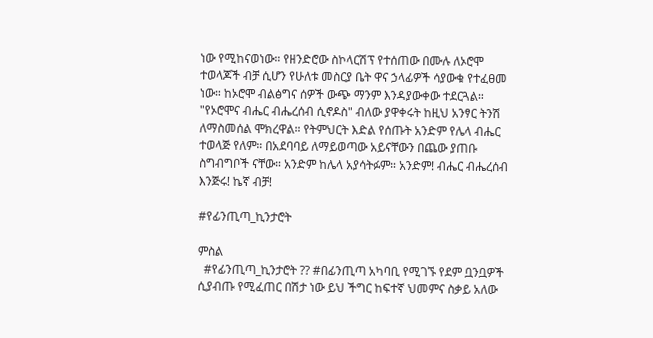ነው የሚከናወነው። የዘንድሮው ስኮላርሽፕ የተሰጠው በሙሉ ለኦሮሞ ተወላጆች ብቻ ሲሆን የሁለቱ መስርያ ቤት ዋና ኃላፊዎች ሳያውቁ የተፈፀመ ነው። ከኦሮሞ ብልፅግና ሰዎች ውጭ ማንም እንዳያውቀው ተደርጓል። "የኦሮሞና ብሔር ብሔረሰብ ሲኖዶስ" ብለው ያዋቀሩት ከዚህ አንፃር ትንሽ ለማስመሰል ሞክረዋል። የትምህርት እድል የሰጡት አንድም የሌላ ብሔር ተወላጅ የለም። በአደባባይ ለማይወጣው አይናቸውን በጨው ያጠቡ ስግብግቦች ናቸው። አንድም ከሌላ አያሳትፉም። አንድም! ብሔር ብሔረሰብ እንጅሩ! ኬኛ ብቻ!

#የፊንጢጣ_ኪንታሮት

ምስል
  #የፊንጢጣ_ኪንታሮት ?? #በፊንጢጣ አካባቢ የሚገኙ የደም ቧንቧዎች ሲያብጡ የሚፈጠር በሽታ ነው ይህ ችግር ከፍተኛ ህመምና ስቃይ አለው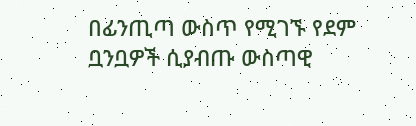በፊንጢጣ ውስጥ የሚገኙ የደም ቧንቧዎች ሲያብጡ ውስጣዊ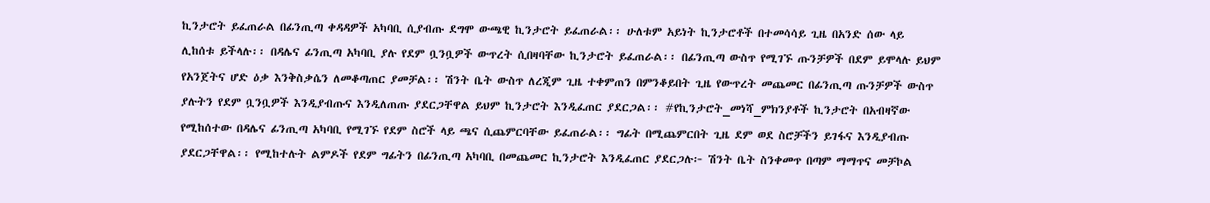ኪንታሮት ይፈጠራል በፊንጢጣ ቀዳዳዎች አካባቢ ሲያብጡ ደግሞ ውጫዊ ኪንታሮት ይፈጠራል፡፡ ሁለቱም አይነት ኪንታሮቶች በተመሳሳይ ጊዜ በአንድ ሰው ላይ ሊከሰቱ ይችላሉ፡፡ በዳሌና ፊንጢጣ አካባቢ ያሉ የደም ቧንቧዎች ውጥረት ሲበዛባቸው ኪንታሮት ይፈጠራል፡፡ በፊንጢጣ ውስጥ የሚገኙ ጡንቻዎች በደም ይሞላሉ ይህም የአንጀትና ሆድ ዕቃ እንቅስቃሴን ለመቆጣጠር ያመቻል፡፡ ሽንት ቤት ውስጥ ለረጂም ጊዜ ተቀምጠን በምንቆይበት ጊዜ የውጥረት መጨመር በፊንጢጣ ጡንቻዎች ውስጥ ያሉትን የደም ቧንቧዎች እንዲያብጡና እንዲለጠጡ ያደርጋቸዋል ይህም ኪንታሮት እንዲፈጠር ያደርጋል፡፡ #የኪንታሮት_መነሻ_ምክንያቶች ኪንታሮት በአብዛኛው የሚከሰተው በዳሌና ፊንጢጣ አካባቢ የሚገኙ የደም ስሮች ላይ ጫና ሲጨምርባቸው ይፈጠራል፡፡ ግፊት በሚጨምርበት ጊዜ ደም ወደ ስሮቻችን ይገፋና እንዲያብጡ ያደርጋቸዋል፡፡ የሚከተሉት ልምዶች የደም ግፊትን በፊንጢጣ አካባቢ በመጨመር ኪንታሮት እንዲፈጠር ያደርጋሉ፦ ሽንት ቤት ስንቀመጥ በጣም ማማጥና መቻኮል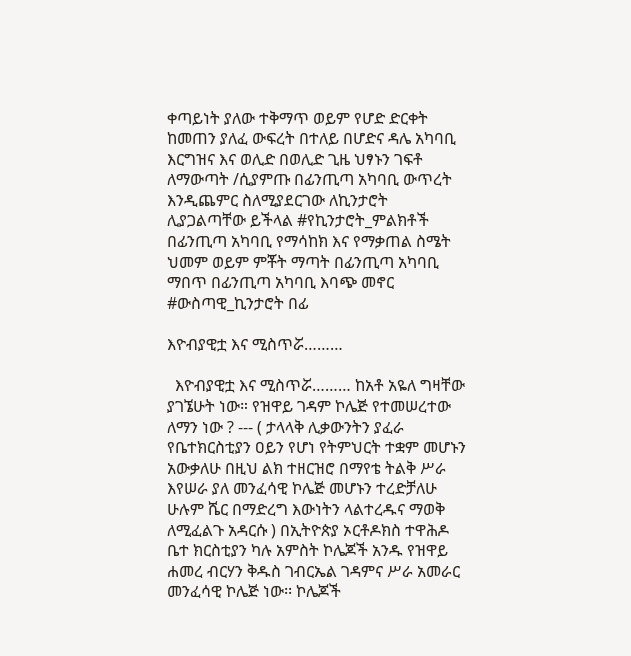ቀጣይነት ያለው ተቅማጥ ወይም የሆድ ድርቀት ከመጠን ያለፈ ውፍረት በተለይ በሆድና ዳሌ አካባቢ እርግዝና እና ወሊድ በወሊድ ጊዜ ህፃኑን ገፍቶ ለማውጣት /ሲያምጡ በፊንጢጣ አካባቢ ውጥረት እንዲጨምር ስለሚያደርገው ለኪንታሮት ሊያጋልጣቸው ይችላል #የኪንታሮት_ምልክቶች በፊንጢጣ አካባቢ የማሳከክ እና የማቃጠል ስሜት ህመም ወይም ምቾት ማጣት በፊንጢጣ አካባቢ ማበጥ በፊንጢጣ አካባቢ እባጭ መኖር #ውስጣዊ_ኪንታሮት በፊ

እዮብያዊቷ እና ሚስጥሯ………

  እዮብያዊቷ እና ሚስጥሯ……… ከአቶ አዬለ ግዛቸው ያገኜሁት ነው። የዝዋይ ገዳም ኮሌጅ የተመሠረተው ለማን ነው ? --- ( ታላላቅ ሊቃውንትን ያፈራ የቤተክርስቲያን ዐይን የሆነ የትምህርት ተቋም መሆኑን አውቃለሁ በዚህ ልክ ተዘርዝሮ በማየቴ ትልቅ ሥራ እየሠራ ያለ መንፈሳዊ ኮሌጅ መሆኑን ተረድቻለሁ ሁሉም ሼር በማድረግ እውነትን ላልተረዱና ማወቅ ለሚፈልጉ አዳርሱ ) በኢትዮጵያ ኦርቶዶክስ ተዋሕዶ ቤተ ክርስቲያን ካሉ አምስት ኮሌጆች አንዱ የዝዋይ ሐመረ ብርሃን ቅዱስ ገብርኤል ገዳምና ሥራ አመራር መንፈሳዊ ኮሌጅ ነው፡፡ ኮሌጆች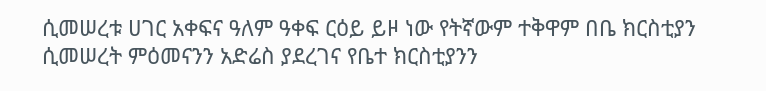ሲመሠረቱ ሀገር አቀፍና ዓለም ዓቀፍ ርዕይ ይዞ ነው የትኛውም ተቅዋም በቤ ክርስቲያን ሲመሠረት ምዕመናንን አድሬስ ያደረገና የቤተ ክርስቲያንን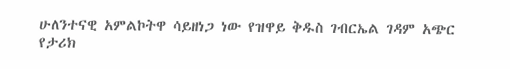ሁለንተናዊ አምልኮትዋ ሳይዘነጋ ነው የዝዋይ ቅዱስ ገብርኤል ገዳም አጭር የታሪክ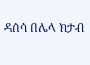ዳሰሳ በሌላ ክታብ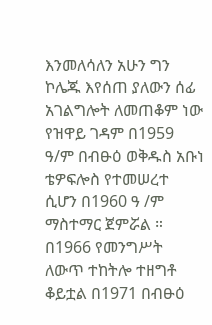እንመለሳለን አሁን ግን ኮሌጁ እየሰጠ ያለውን ሰፊ አገልግሎት ለመጠቆም ነው የዝዋይ ገዳም በ1959 ዓ/ም በብፁዕ ወቅዱስ አቡነ ቴዎፍሎስ የተመሠረተ ሲሆን በ1960 ዓ /ም ማስተማር ጀምሯል ። በ1966 የመንግሥት ለውጥ ተከትሎ ተዘግቶ ቆይቷል በ1971 በብፁዕ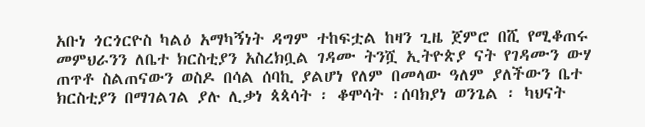አቡነ ጎርጎርዮስ ካልዕ አማካኝነት ዳግም ተከፍቷል ከዛን ጊዜ ጀምሮ በሺ የሚቆጠሩ መምህራንን ለቤተ ክርስቲያን አስረክቧል ገዳሙ ትንሿ ኢትዮጵያ ናት የገዳሙን ውሃ ጠጥቶ ስልጠናውን ወስዶ በሳል ሰባኪ ያልሆነ የለም በመላው ዓለም ያለችውን ቤተ ክርስቲያን በማገልገል ያሉ ሊቃነ ጳጳሳት ፡ ቆሞሳት ፡ሰባክያነ ወንጌል ፡ ካህናት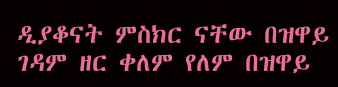ዲያቆናት ምስክር ናቸው በዝዋይ ገዳም ዘር ቀለም የለም በዝዋይ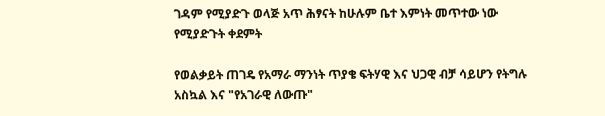ገዳም የሚያድጉ ወላጅ አጥ ሕፃናት ከሁሉም ቤተ እምነት መጥተው ነው የሚያድጉት ቀደምት

የወልቃይት ጠገዴ የአማራ ማንነት ጥያቄ ፍትሃዊ እና ህጋዊ ብቻ ሳይሆን የትግሉ አስኳል እና "የአገራዊ ለውጡ"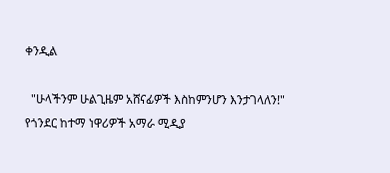ቀንዲል

  "ሁላችንም ሁልጊዜም አሸናፊዎች እስከምንሆን እንታገላለን!" የጎንደር ከተማ ነዋሪዎች አማራ ሚዲያ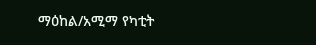ማዕከል/አሚማ የካቲት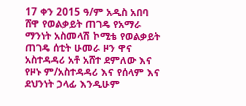17 ቀን 2015 ዓ/ም አዲስ አበባ ሸዋ የወልቃይት ጠገዴ የአማራ ማንነት አስመላሽ ኮሚቴ የወልቃይት ጠገዴ ሰቲት ሁመራ ዞን ዋና አስተዳዳሪ አቶ አሸተ ደምለው እና የዞኑ ም/አስተዳዳሪ እና የሰላም እና ደህንነት ኃላፊ እንዲሁም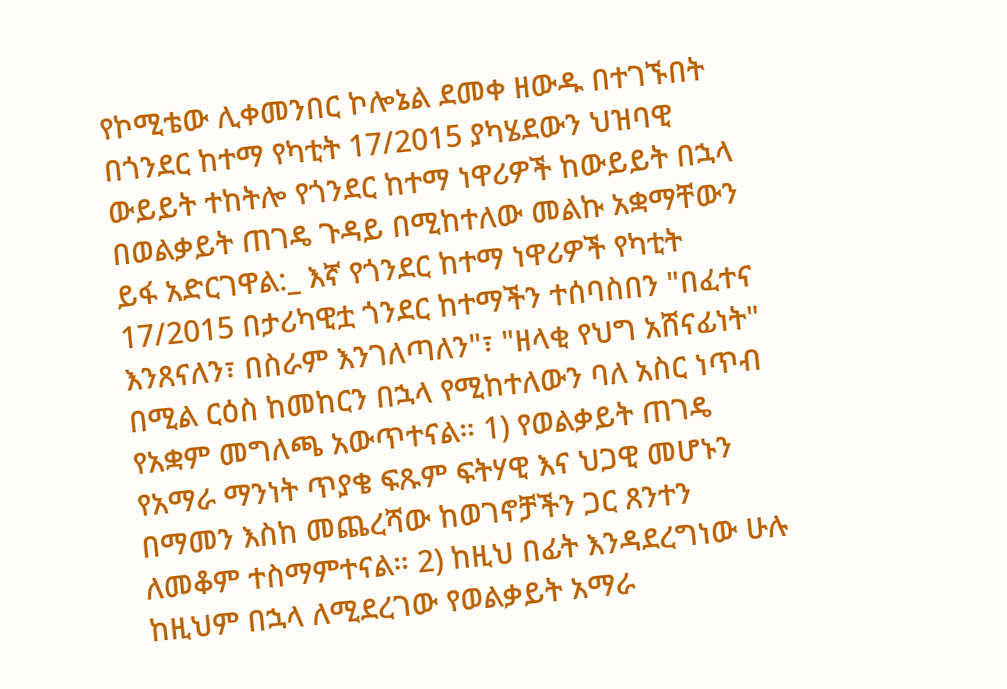የኮሚቴው ሊቀመንበር ኮሎኔል ደመቀ ዘውዱ በተገኙበት በጎንደር ከተማ የካቲት 17/2015 ያካሄደውን ህዝባዊ ውይይት ተከትሎ የጎንደር ከተማ ነዋሪዎች ከውይይት በኋላ በወልቃይት ጠገዴ ጉዳይ በሚከተለው መልኩ አቋማቸውን ይፋ አድርገዋል:_ እኛ የጎንደር ከተማ ነዋሪዎች የካቲት 17/2015 በታሪካዊቷ ጎንደር ከተማችን ተሰባስበን "በፈተና እንጸናለን፣ በስራም እንገለጣለን"፣ "ዘላቂ የህግ አሸናፊነት" በሚል ርዕስ ከመከርን በኋላ የሚከተለውን ባለ አስር ነጥብ የአቋም መግለጫ አውጥተናል። 1) የወልቃይት ጠገዴ የአማራ ማንነት ጥያቄ ፍጹም ፍትሃዊ እና ህጋዊ መሆኑን በማመን እስከ መጨረሻው ከወገኖቻችን ጋር ጸንተን ለመቆም ተስማምተናል። 2) ከዚህ በፊት እንዳደረግነው ሁሉ ከዚህም በኋላ ለሚደረገው የወልቃይት አማራ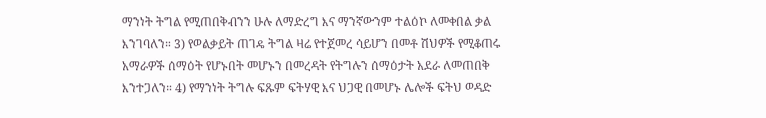ማንነት ትግል የሚጠበቅብንን ሁሉ ለማድረግ እና ማንኛውንም ተልዕኮ ለመቀበል ቃል እንገባለን። 3) የወልቃይት ጠገዴ ትግል ዛሬ የተጀመረ ሳይሆን በመቶ ሽህዎች የሚቆጠሩ አማራዎች ሰማዕት የሆኑበት መሆኑን በመረዳት የትግሉን ሰማዕታት አደራ ለመጠበቅ እንተጋለን። 4) የማንነት ትግሉ ፍጹም ፍትሃዊ እና ህጋዊ በመሆኑ ሌሎች ፍትህ ወዳድ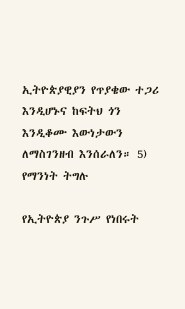ኢትዮጵያዊያን የጥያቄው ተጋሪ እንዲሆኑና ከፍትህ ጎን እንዲቆሙ እውነታውን ለማስገንዘብ እንሰራለን። 5) የማንነት ትግሉ

የኢትዮጵያ ንጉሥ የነበሩት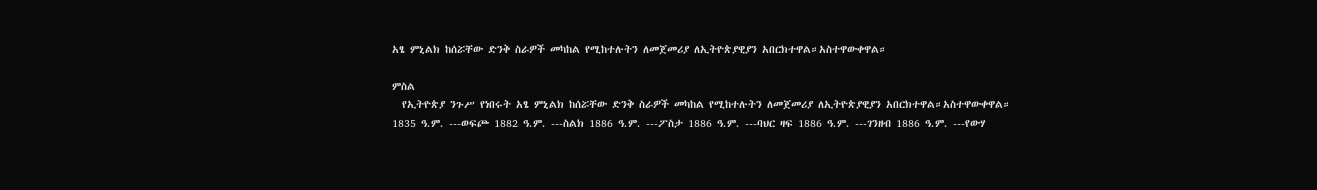አፄ ምኒልክ ከሰሯቸው ድንቅ ስራዎች መካከል የሚከተሉትን ለመጀመሪያ ለኢትዮጵያዊያን አበርክተዋል።አስተዋውቀዋል።

ምስል
  የኢትዮጵያ ንጉሥ የነበሩት አፄ ምኒልክ ከሰሯቸው ድንቅ ስራዎች መካከል የሚከተሉትን ለመጀመሪያ ለኢትዮጵያዊያን አበርክተዋል።አስተዋውቀዋል።   1835 ዓ.ም. ---ወፍጮ 1882 ዓ.ም. ---ስልክ 1886 ዓ.ም. ---ፖስታ 1886 ዓ.ም. ---ባህር ዛፍ 1886 ዓ.ም. ---ገንዘብ 1886 ዓ.ም. ---የውሃ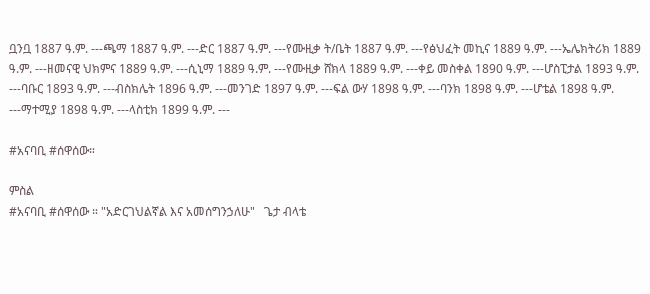ቧንቧ 1887 ዓ.ም. ---ጫማ 1887 ዓ.ም. ---ድር 1887 ዓ.ም. ---የሙዚቃ ት/ቤት 1887 ዓ.ም. ---የፅህፈት መኪና 1889 ዓ.ም. ---ኤሌክትሪክ 1889 ዓ.ም. ---ዘመናዊ ህክምና 1889 ዓ.ም. ---ሲኒማ 1889 ዓ.ም. ---የሙዚቃ ሸክላ 1889 ዓ.ም. ---ቀይ መስቀል 1890 ዓ.ም. ---ሆስፒታል 1893 ዓ.ም. ---ባቡር 1893 ዓ.ም. ---ብስክሌት 1896 ዓ.ም. ---መንገድ 1897 ዓ.ም. ---ፍል ውሃ 1898 ዓ.ም. ---ባንክ 1898 ዓ.ም. ---ሆቴል 1898 ዓ.ም. ---ማተሚያ 1898 ዓ.ም. ---ላስቲክ 1899 ዓ.ም. ---

#አናባቢ #ሰዋሰው።

ምስል
#አናባቢ #ሰዋሰው ። "አድርገህልኛል እና አመሰግንኃለሁ"   ጌታ ብላቴ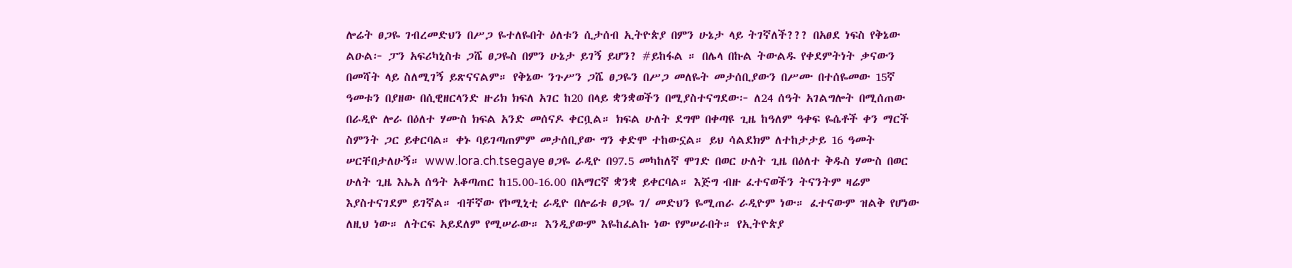ሎሬት ፀጋዬ ገብረመድህን በሥጋ ዬተለዬበት ዕለቱን ሲታሰብ ኢትዮጵያ በምን ሁኔታ ላይ ትገኛለች??? በአፀደ ነፍስ የቅኔው ልዑል፦ ፓን አፍሪካኒስቱ ጋሼ ፀጋዬስ በምን ሁኔታ ይገኝ ይሆን? #ይከፋል ። በሌላ በኩል ትውልዱ የቀደምትነት ቃናውን በመሻት ላይ ስለሚገኝ ይጽናናልም። የቅኔው ንጉሥን ጋሼ ፀጋዬን በሥጋ መለዬት መታሰቢያውን በሥሙ በተሰዬመው 15ኛ ዓመቱን በያዘው በሲዊዘርላንድ ዙሪክ ክፍለ አገር ከ20 በላይ ቋንቋወችን በሚያስተናግደው፦ ለ24 ሰዓት አገልግሎት በሚሰጠው በራዲዮ ሎራ በዕለተ ሃሙስ ክፍል አንድ መሰናዶ ቀርቧል። ክፍል ሁለት ደግሞ በቀጣዩ ጊዜ ከዓለም ዓቀፍ ዬሴቶች ቀን ማርች ስምንት ጋር ይቀርባል። ቀኑ ባይገጣጠምም መታሰቢያው ግን ቀድሞ ተከውኗል። ይህ ሳልደክም ለተከታታይ 16 ዓመት ሠርቸበታለሁኝ። www.lora.ch.tsegaye ፀጋዬ ራዲዮ በ97.5 መካከለኛ ሞገድ በወር ሁለት ጊዜ በዕለተ ቅዱስ ሃሙስ በወር ሁለት ጊዜ እኤአ ሰዓት አቆጣጠር ከ15.00-16.00 በአማርኛ ቋንቋ ይቀርባል። እጅግ ብዙ ፈተናወችን ትናንትም ዛሬም እያስተናገደም ይገኛል። ብቸኛው የኮሚኒቲ ራዲዮ በሎሬቱ ፀጋዬ ገ/ መድህን ዬሚጠራ ራዲዮም ነው። ፈተናውም ዝልቅ የሆነው ለዚህ ነው። ለትርፍ አይደለም የሚሠራው። እንዲያውም እዬከፈልኩ ነው የምሠራበት። የኢትዮጵያ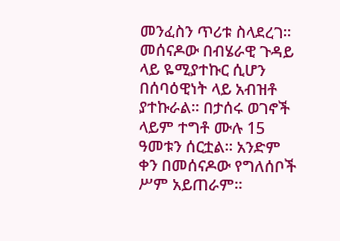መንፈስን ጥሪቱ ስላደረገ። መሰናዶው በብሄራዊ ጉዳይ ላይ ዬሚያተኩር ሲሆን በሰባዕዊነት ላይ አብዝቶ ያተኩራል። በታሰሩ ወገኖች ላይም ተግቶ ሙሉ 15 ዓመቱን ሰርቷል። አንድም ቀን በመሰናዶው የግለሰቦች ሥም አይጠራም።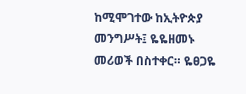ከሚሞገተው ከኢትዮጵያ መንግሥት፤ ዬዬዘመኑ መሪወች በስተቀር። ዬፀጋዬ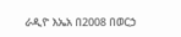ራዲዮ እኤአ በ2008 በወርኃ